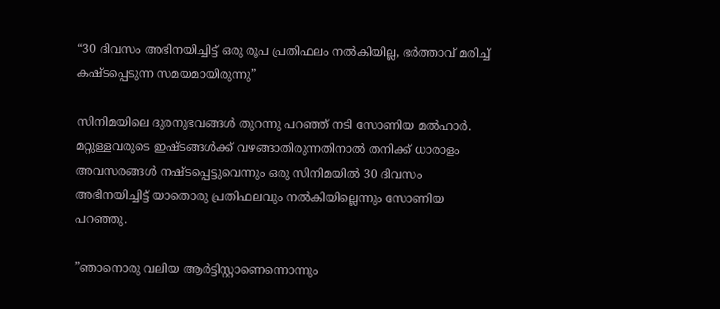“30 ദിവസം അഭിനയിച്ചിട്ട് ഒരു രൂപ പ്രതിഫലം നൽകിയില്ല, ഭർത്താവ് മരിച്ച് കഷ്ടപ്പെടുന്ന സമയമായിരുന്നു”

സിനിമയിലെ ദുരനുഭവങ്ങൾ തുറന്നു പറഞ്ഞ് നടി സോണിയ മൽഹാർ. മറ്റുള്ളവരുടെ ഇഷ്ടങ്ങൾക്ക് വഴങ്ങാതിരുന്നതിനാൽ തനിക്ക് ധാരാളം അവസരങ്ങൾ നഷ്ടപ്പെട്ടുവെന്നും ഒരു സിനിമയിൽ 30 ദിവസം അഭിനയിച്ചിട്ട് യാതൊരു പ്രതിഫലവും നൽകിയില്ലെന്നും സോണിയ പറഞ്ഞു.

”ഞാനൊരു വലിയ ആര്‍ട്ടിസ്റ്റാണെന്നൊന്നും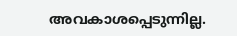അവകാശപ്പെടുന്നില്ല.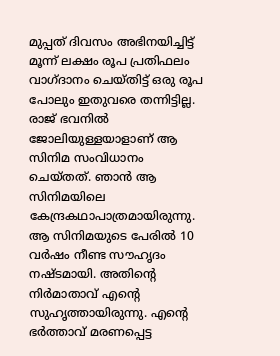മുപ്പത് ദിവസം അഭിനയിച്ചിട്ട് മൂന്ന് ലക്ഷം രൂപ പ്രതിഫലം വാഗ്ദാനം ചെയ്തിട്ട് ഒരു രൂപ പോലും ഇതുവരെ തന്നിട്ടില്ല. രാജ് ഭവനില്‍ ജോലിയുള്ളയാളാണ് ആ സിനിമ സംവിധാനം ചെയ്തത്. ഞാന്‍ ആ സിനിമയിലെ കേന്ദ്രകഥാപാത്രമായിരുന്നു. ആ സിനിമയുടെ പേരില്‍ 10 വര്‍ഷം നീണ്ട സൗഹൃദം നഷ്ടമായി. അതിന്റെ നിര്‍മാതാവ് എന്റെ സുഹൃത്തായിരുന്നു. എന്റെ ഭര്‍ത്താവ് മരണപ്പെട്ട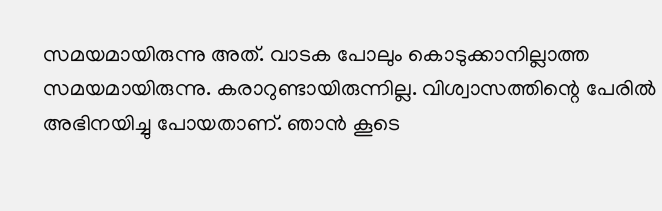സമയമായിരുന്നു അത്. വാടക പോലും കൊടുക്കാനില്ലാത്ത സമയമായിരുന്നു. കരാറുണ്ടായിരുന്നില്ല. വിശ്വാസത്തിന്റെ പേരില്‍ അഭിനയിച്ചു പോയതാണ്. ഞാന്‍ കൂടെ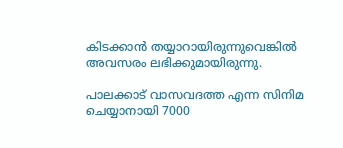കിടക്കാന്‍ തയ്യാറായിരുന്നുവെങ്കില്‍ അവസരം ലഭിക്കുമായിരുന്നു.

പാലക്കാട് വാസവദത്ത എന്ന സിനിമ ചെയ്യാനായി 7000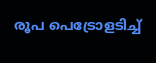രൂപ പെട്രോളടിച്ച്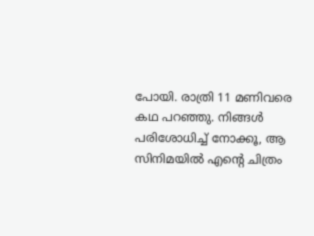പോയി. രാത്രി 11 മണിവരെ കഥ പറഞ്ഞു. നിങ്ങള്‍ പരിശോധിച്ച് നോക്കൂ, ആ സിനിമയില്‍ എന്റെ ചിത്രം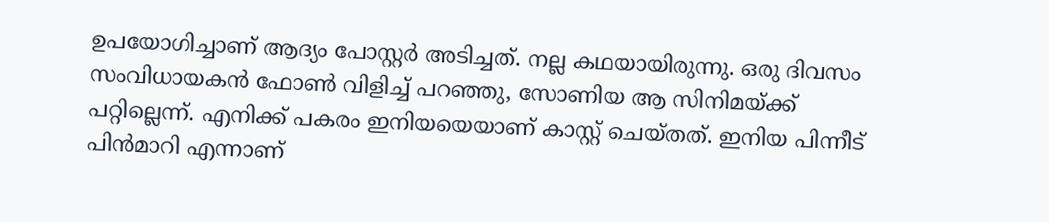ഉപയോഗിച്ചാണ് ആദ്യം പോസ്റ്റര്‍ അടിച്ചത്. നല്ല കഥയായിരുന്നു. ഒരു ദിവസം സംവിധായകന്‍ ഫോണ്‍ വിളിച്ച് പറഞ്ഞു, സോണിയ ആ സിനിമയ്ക്ക് പറ്റില്ലെന്ന്. എനിക്ക് പകരം ഇനിയയെയാണ് കാസ്റ്റ് ചെയ്തത്. ഇനിയ പിന്നീട് പിന്‍മാറി എന്നാണ്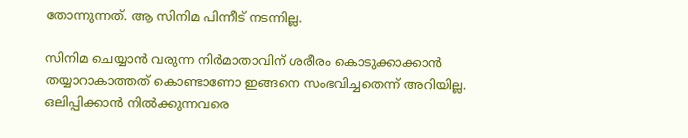തോന്നുന്നത്. ആ സിനിമ പിന്നീട് നടന്നില്ല.

സിനിമ ചെയ്യാന്‍ വരുന്ന നിര്‍മാതാവിന് ശരീരം കൊടുക്കാക്കാന്‍ തയ്യാറാകാത്തത് കൊണ്ടാണോ ഇങ്ങനെ സംഭവിച്ചതെന്ന് അറിയില്ല. ഒലിപ്പിക്കാന്‍ നില്‍ക്കുന്നവരെ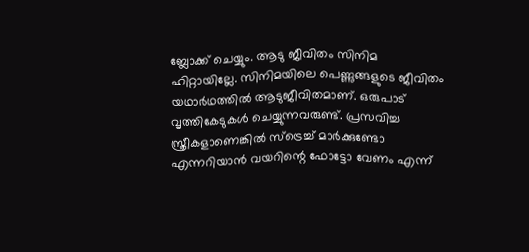ബ്ലോക്ക് ചെയ്യും. ആടു ജീവിതം സിനിമ ഹിറ്റായില്ലേ. സിനിമയിലെ പെണ്ണുങ്ങളുടെ ജീവിതം യഥാര്‍ഥത്തില്‍ ആടുജീവിതമാണ്. ഒരുപാട് വൃത്തികേടുകള്‍ ചെയ്യുന്നവരുണ്ട്. പ്രസവിച്ച സ്ത്രീകളാണെങ്കില്‍ സ്‌ട്രെച്ച് മാര്‍ക്കുണ്ടോ എന്നറിയാന്‍ വയറിന്റെ ഫോട്ടോ വേണം എന്ന്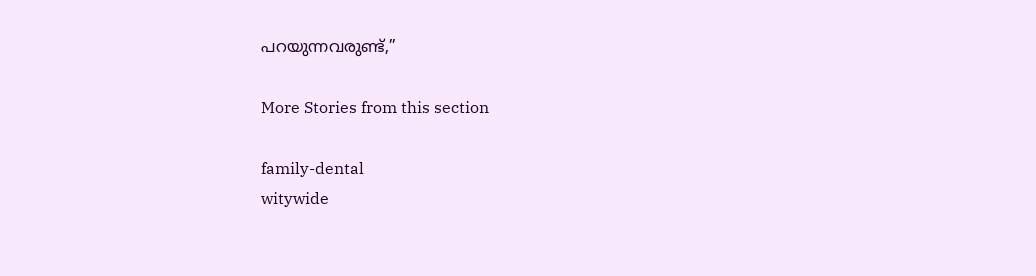പറയുന്നവരുണ്ട്,”

More Stories from this section

family-dental
witywide